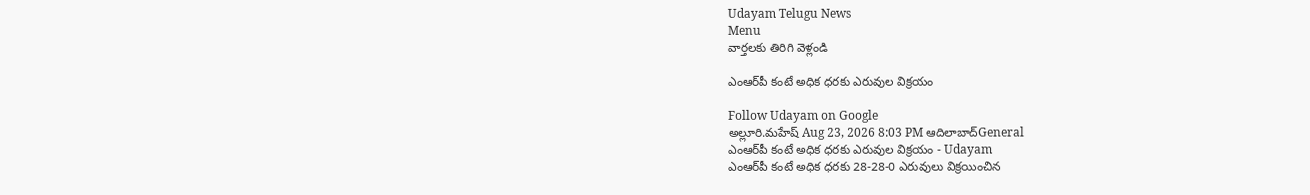Udayam Telugu News
Menu
వార్తలకు తిరిగి వెళ్లండి

ఎంఆర్‌పీ కంటే అధిక ధరకు ఎరువుల విక్రయం

Follow Udayam on Google
అల్లూరి.మహేష్ Aug 23, 2026 8:03 PM ఆదిలాబాద్General
ఎంఆర్‌పీ కంటే అధిక ధరకు ఎరువుల విక్రయం - Udayam
ఎంఆర్‌పీ కంటే అధిక ధరకు 28-28-0 ఎరువులు విక్రయించిన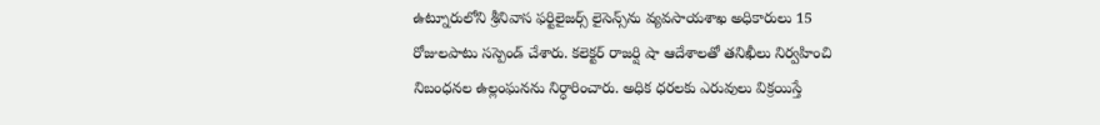ఉట్నూరులోని శ్రీనివాస ఫర్టిలైజర్స్‌ లైసెన్స్‌ను వ్యవసాయశాఖ అధికారులు 15 రోజులపాటు సస్పెండ్‌ చేశారు. కలెక్టర్‌ రాజర్షి షా ఆదేశాలతో తనిఖీలు నిర్వహించి నిబంధనల ఉల్లంఘనను నిర్ధారించారు. అధిక ధరలకు ఎరువులు విక్రయిస్తే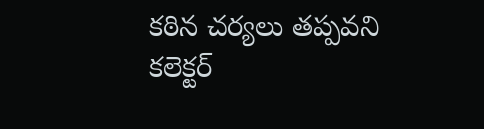కఠిన చర్యలు తప్పవని కలెక్టర్‌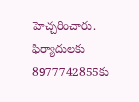హెచ్చరించారు. ఫిర్యాదులకు 8977742855కు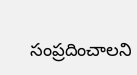సంప్రదించాలని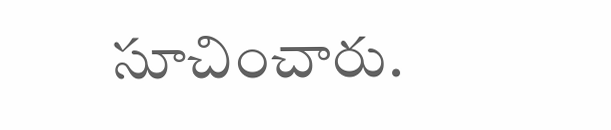సూచించారు.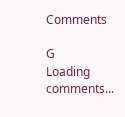Comments

G
Loading comments...